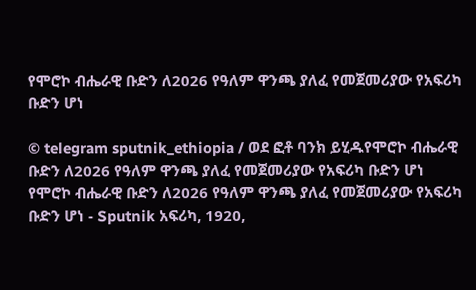የሞሮኮ ብሔራዊ ቡድን ለ2026 የዓለም ዋንጫ ያለፈ የመጀመሪያው የአፍሪካ ቡድን ሆነ

© telegram sputnik_ethiopia / ወደ ፎቶ ባንክ ይሂዱየሞሮኮ ብሔራዊ ቡድን ለ2026 የዓለም ዋንጫ ያለፈ የመጀመሪያው የአፍሪካ ቡድን ሆነ
የሞሮኮ ብሔራዊ ቡድን ለ2026 የዓለም ዋንጫ ያለፈ የመጀመሪያው የአፍሪካ ቡድን ሆነ - Sputnik አፍሪካ, 1920,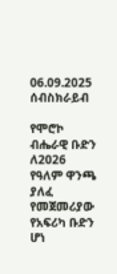06.09.2025
ሰብስክራይብ

የሞሮኮ ብሔራዊ ቡድን ለ2026 የዓለም ዋንጫ ያለፈ የመጀመሪያው የአፍሪካ ቡድን ሆነ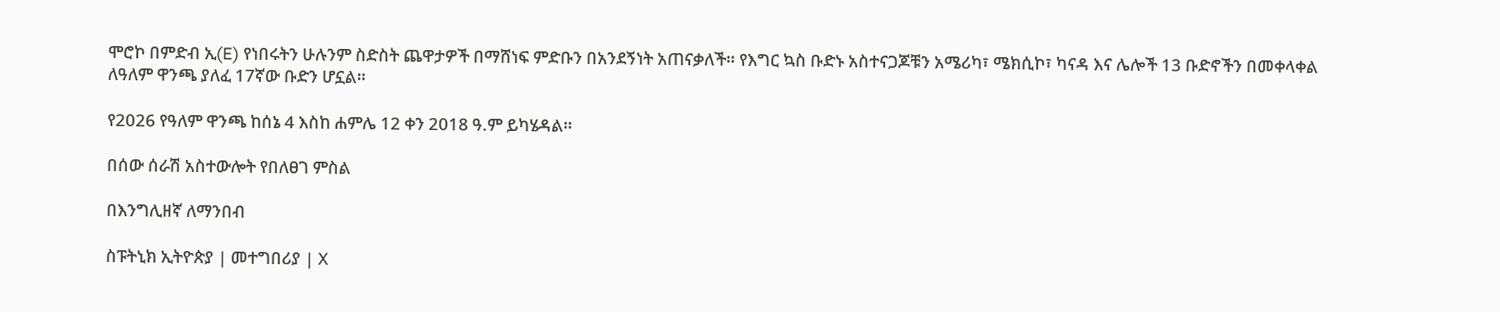ሞሮኮ በምድብ ኢ(E) የነበሩትን ሁሉንም ስድስት ጨዋታዎች በማሸነፍ ምድቡን በአንደኝነት አጠናቃለች። የእግር ኳስ ቡድኑ አስተናጋጆቹን አሜሪካ፣ ሜክሲኮ፣ ካናዳ እና ሌሎች 13 ቡድኖችን በመቀላቀል ለዓለም ዋንጫ ያለፈ 17ኛው ቡድን ሆኗል።

የ2026 የዓለም ዋንጫ ከሰኔ 4 እስከ ሐምሌ 12 ቀን 2018 ዓ.ም ይካሄዳል።

በሰው ሰራሽ አስተውሎት የበለፀገ ምስል

በእንግሊዘኛ ለማንበብ

ስፑትኒክ ኢትዮጵያ | መተግበሪያ | X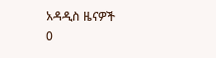አዳዲስ ዜናዎች
0